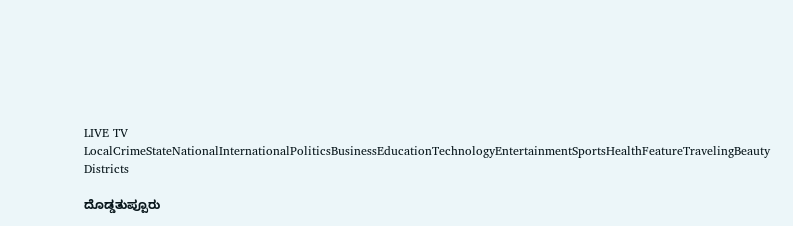LIVE TV LocalCrimeStateNationalInternationalPoliticsBusinessEducationTechnologyEntertainmentSportsHealthFeatureTravelingBeauty
Districts

ದೊಡ್ಡತುಪ್ಪೂರು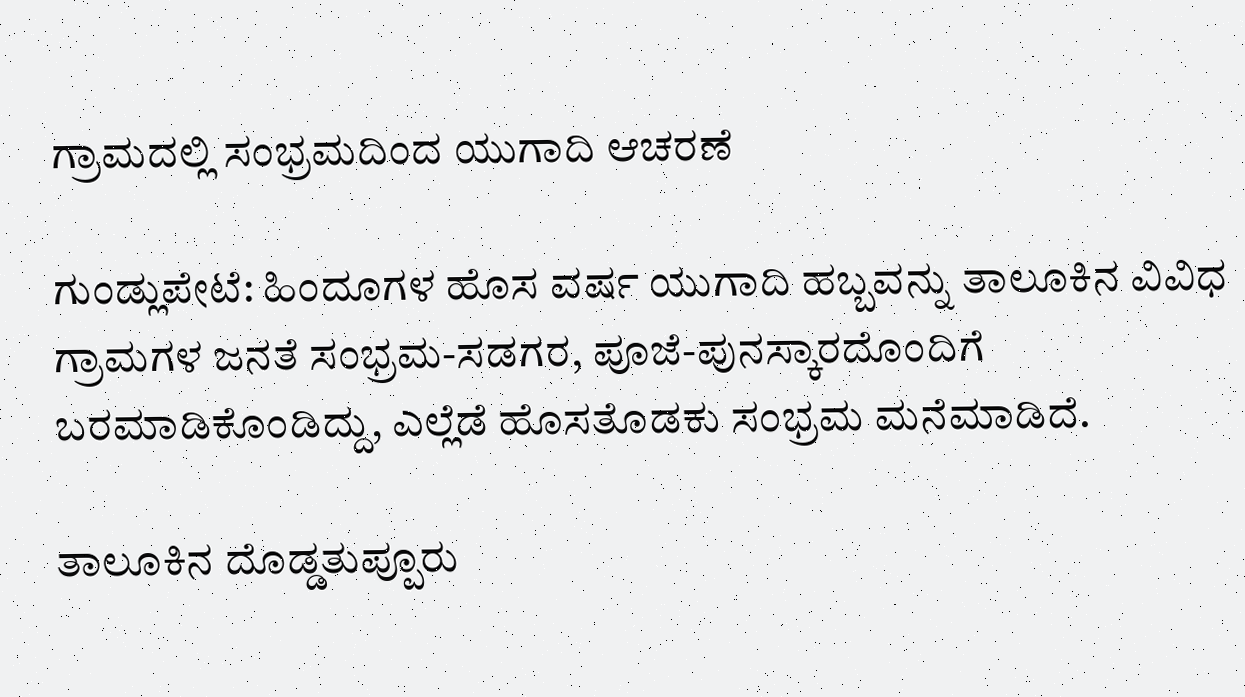ಗ್ರಾಮದಲ್ಲಿ ಸಂಭ್ರಮದಿಂದ ಯುಗಾದಿ ಆಚರಣೆ

ಗುಂಡ್ಲುಪೇಟೆ: ಹಿಂದೂಗಳ ಹೊಸ ವರ್ಷ ಯುಗಾದಿ ಹಬ್ಬವನ್ನು ತಾಲೂಕಿನ ವಿವಿಧ ಗ್ರಾಮಗಳ ಜನತೆ ಸಂಭ್ರಮ-ಸಡಗರ, ಪೂಜೆ-ಪುನಸ್ಕಾರದೊಂದಿಗೆ ಬರಮಾಡಿಕೊಂಡಿದ್ದು, ಎಲ್ಲೆಡೆ ಹೊಸತೊಡಕು ಸಂಭ್ರಮ ಮನೆಮಾಡಿದೆ.

ತಾಲೂಕಿನ ದೊಡ್ಡತುಪ್ಪೂರು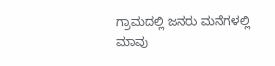ಗ್ರಾಮದಲ್ಲಿ ಜನರು ಮನೆಗಳಲ್ಲಿ ಮಾವು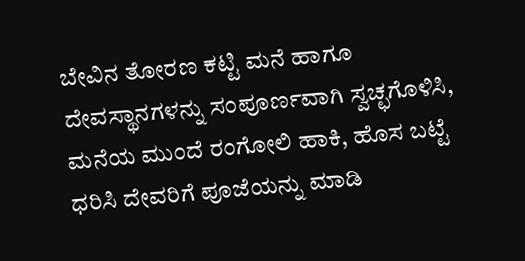ಬೇವಿನ ತೋರಣ ಕಟ್ಟಿ ಮನೆ ಹಾಗೂ ದೇವಸ್ಥಾನಗಳನ್ನು ಸಂಪೂರ್ಣವಾಗಿ ಸ್ವಚ್ಛಗೊಳಿಸಿ, ಮನೆಯ ಮುಂದೆ ರಂಗೋಲಿ ಹಾಕಿ, ಹೊಸ ಬಟ್ಟೆ ಧರಿಸಿ ದೇವರಿಗೆ ಪೂಜೆಯನ್ನು ಮಾಡಿ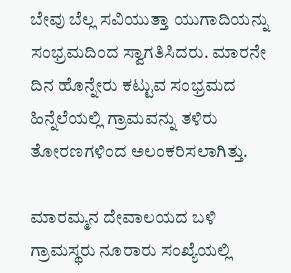ಬೇವು ಬೆಲ್ಲ ಸವಿಯುತ್ತಾ ಯುಗಾದಿಯನ್ನು ಸಂಭ್ರಮದಿಂದ ಸ್ವಾಗತಿಸಿದರು. ಮಾರನೇ ದಿನ ಹೊನ್ನೇರು ಕಟ್ಟುವ ಸಂಭ್ರಮದ ಹಿನ್ನೆಲೆಯಲ್ಲಿ ಗ್ರಾಮವನ್ನು ತಳಿರು ತೋರಣಗಳಿಂದ ಅಲಂಕರಿಸಲಾಗಿತ್ತು.

ಮಾರಮ್ಮನ ದೇವಾಲಯದ ಬಳಿ ಗ್ರಾಮಸ್ಥರು ನೂರಾರು ಸಂಖ್ಯೆಯಲ್ಲಿ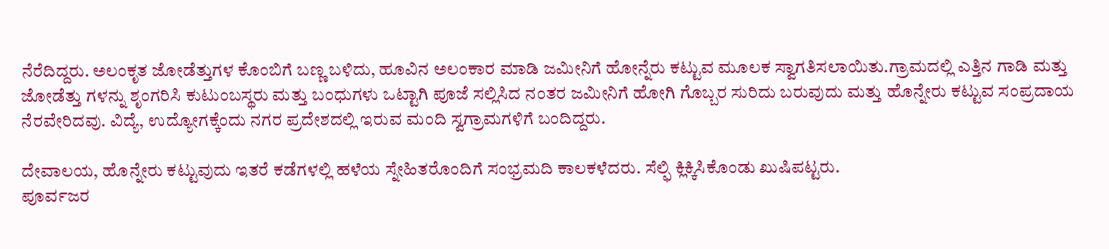ನೆರೆದಿದ್ದರು. ಅಲಂಕೃತ ಜೋಡೆತ್ತುಗಳ ಕೊಂಬಿಗೆ ಬಣ್ಣ ಬಳಿದು, ಹೂವಿನ ಅಲಂಕಾರ ಮಾಡಿ ಜಮೀನಿಗೆ ಹೋನ್ನೆರು ಕಟ್ಟುವ ಮೂಲಕ ಸ್ವಾಗತಿಸಲಾಯಿತು.ಗ್ರಾಮದಲ್ಲಿ ಎತ್ತಿನ ಗಾಡಿ ಮತ್ತು ಜೋಡೆತ್ತು ಗಳನ್ನು ಶೃಂಗರಿಸಿ ಕುಟುಂಬಸ್ಥರು ಮತ್ತು ಬಂಧುಗಳು ಒಟ್ಟಾಗಿ ಪೂಜೆ ಸಲ್ಲಿಸಿದ ನಂತರ ಜಮೀನಿಗೆ ಹೋಗಿ ಗೊಬ್ಬರ ಸುರಿದು ಬರುವುದು ಮತ್ತು ಹೊನ್ನೇರು ಕಟ್ಟುವ ಸಂಪ್ರದಾಯ ನೆರವೇರಿದವು. ವಿದ್ಯೆ, ಉದ್ಯೋಗಕ್ಕೆಂದು ನಗರ ಪ್ರದೇಶದಲ್ಲಿ ಇರುವ ಮಂದಿ ಸ್ವಗ್ರಾಮಗಳಿಗೆ ಬಂದಿದ್ದರು.

ದೇವಾಲಯ, ಹೊನ್ನೇರು ಕಟ್ಟುವುದು ಇತರೆ ಕಡೆಗಳಲ್ಲಿ ಹಳೆಯ ಸ್ನೇಹಿತರೊಂದಿಗೆ ಸಂಭ್ರಮದಿ ಕಾಲಕಳೆದರು. ಸೆಲ್ಫಿ ಕ್ಲಿಕ್ಕಿಸಿಕೊಂಡು ಖುಷಿಪಟ್ಟರು.
ಪೂರ್ವಜರ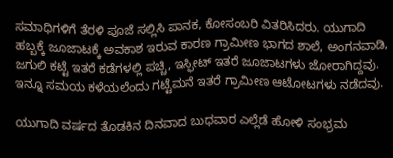ಸಮಾಧಿಗಳಿಗೆ ತೆರಳಿ ಪೂಜೆ ಸಲ್ಲಿಸಿ ಪಾನಕ, ಕೋಸಂಬರಿ ವಿತರಿಸಿದರು. ಯುಗಾದಿ ಹಬ್ಬಕ್ಕೆ ಜೂಜಾಟಕ್ಕೆ ಅವಕಾಶ ಇರುವ ಕಾರಣ ಗ್ರಾಮೀಣ ಭಾಗದ ಶಾಲೆ, ಅಂಗನವಾಡಿ, ಜಗುಲಿ ಕಟ್ಟೆ ಇತರೆ ಕಡೆಗಳಲ್ಲಿ ಪಚ್ಚಿ, ಇಸ್ಫೀಟ್ ಇತರೆ ಜೂಜಾಟಗಳು ಜೋರಾಗಿದ್ದವು. ಇನ್ನೂ ಸಮಯ ಕಳೆಯಲೆಂದು ಗಟ್ಟೆಮನೆ ಇತರೆ ಗ್ರಾಮೀಣ ಆಟೋಟಗಳು ನಡೆದವು.

ಯುಗಾದಿ ವರ್ಷದ ತೊಡಕಿನ ದಿನವಾದ ಬುಧವಾರ ಎಲ್ಲೆಡೆ ಹೋಳಿ ಸಂಭ್ರಮ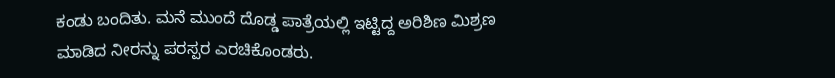ಕಂಡು ಬಂದಿತು. ಮನೆ ಮುಂದೆ ದೊಡ್ಡ ಪಾತ್ರೆಯಲ್ಲಿ ಇಟ್ಟಿದ್ದ ಅರಿಶಿಣ ಮಿಶ್ರಣ ಮಾಡಿದ ನೀರನ್ನು ಪರಸ್ಪರ ಎರಚಿಕೊಂಡರು.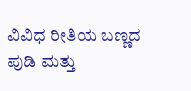ವಿವಿಧ ರೀತಿಯ ಬಣ್ಣದ ಪುಡಿ ಮತ್ತು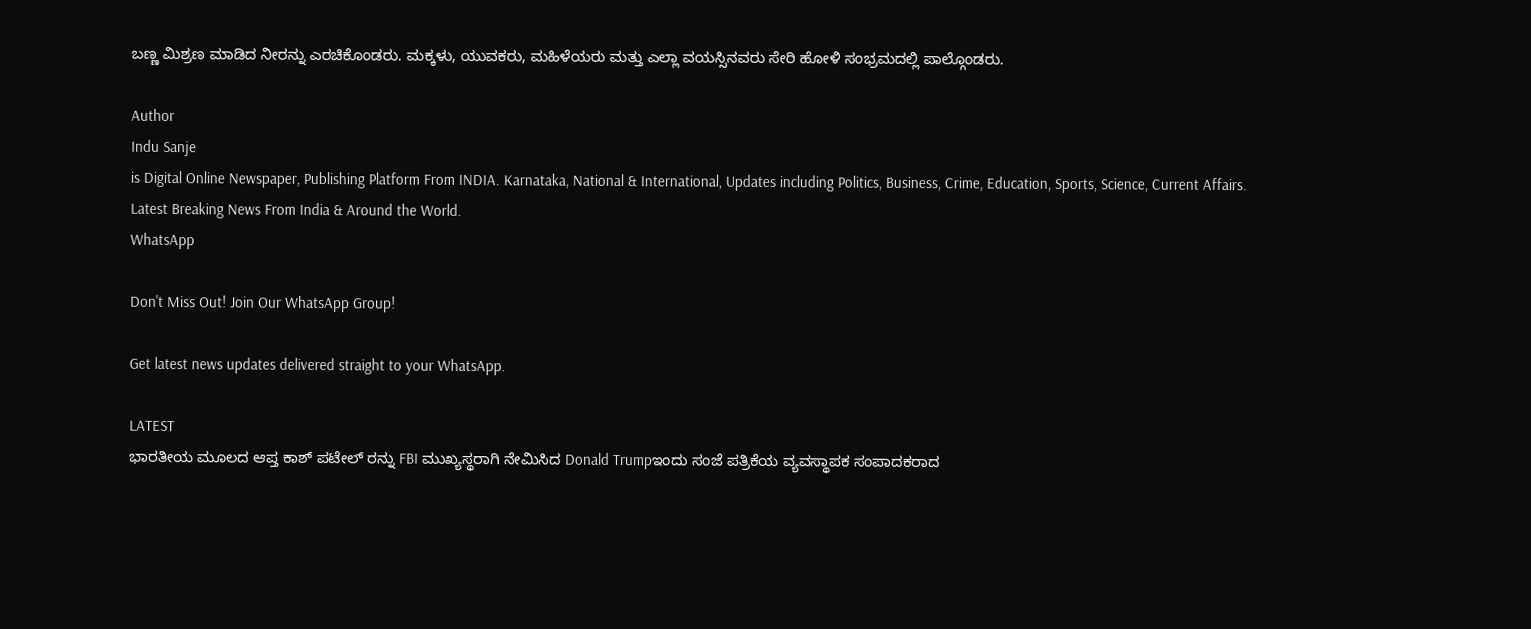ಬಣ್ಣ ಮಿಶ್ರಣ ಮಾಡಿದ ನೀರನ್ನು ಎರಚಿಕೊಂಡರು. ಮಕ್ಕಳು, ಯುವಕರು, ಮಹಿಳೆಯರು ಮತ್ತು ಎಲ್ಲಾ ವಯಸ್ಸಿನವರು ಸೇರಿ ಹೋಳಿ ಸಂಭ್ರಮದಲ್ಲಿ ಪಾಲ್ಗೊಂಡರು.

Author
Indu Sanje
is Digital Online Newspaper, Publishing Platform From INDIA. Karnataka, National & International, Updates including Politics, Business, Crime, Education, Sports, Science, Current Affairs. Latest Breaking News From India & Around the World.
WhatsApp

Don't Miss Out! Join Our WhatsApp Group!

Get latest news updates delivered straight to your WhatsApp.

LATEST
ಭಾರತೀಯ ಮೂಲದ ಆಪ್ತ ಕಾಶ್ ಪಟೇಲ್ ರನ್ನು FBI ಮುಖ್ಯಸ್ಥರಾಗಿ ನೇಮಿಸಿದ Donald Trumpಇಂದು ಸಂಜೆ ಪತ್ರಿಕೆಯ ವ್ಯವಸ್ಥಾಪಕ ಸಂಪಾದಕರಾದ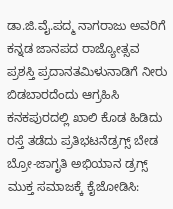ಡಾ.ಜಿ.ವೈ.ಪದ್ಮ ನಾಗರಾಜು ಅವರಿಗೆ ಕನ್ನಡ ಜಾನಪದ ರಾಜ್ಯೋತ್ಸವ ಪ್ರಶಸ್ತಿ ಪ್ರದಾನತಮಿಳುನಾಡಿಗೆ ನೀರು ಬಿಡಬಾರದೆಂದು ಆಗ್ರಹಿಸಿ ಕನಕಪುರದಲ್ಲಿ ಖಾಲಿ ಕೊಡ ಹಿಡಿದು ರಸ್ತೆ ತಡೆದು ಪ್ರತಿಭಟನೆಡ್ರಗ್ಸ್ ಬೇಡ ಬ್ರೋ-ಜಾಗೃತಿ ಅಭಿಯಾನ ಡ್ರಗ್ಸ್ ಮುಕ್ತ ಸಮಾಜಕ್ಕೆ ಕೈಜೋಡಿಸಿ: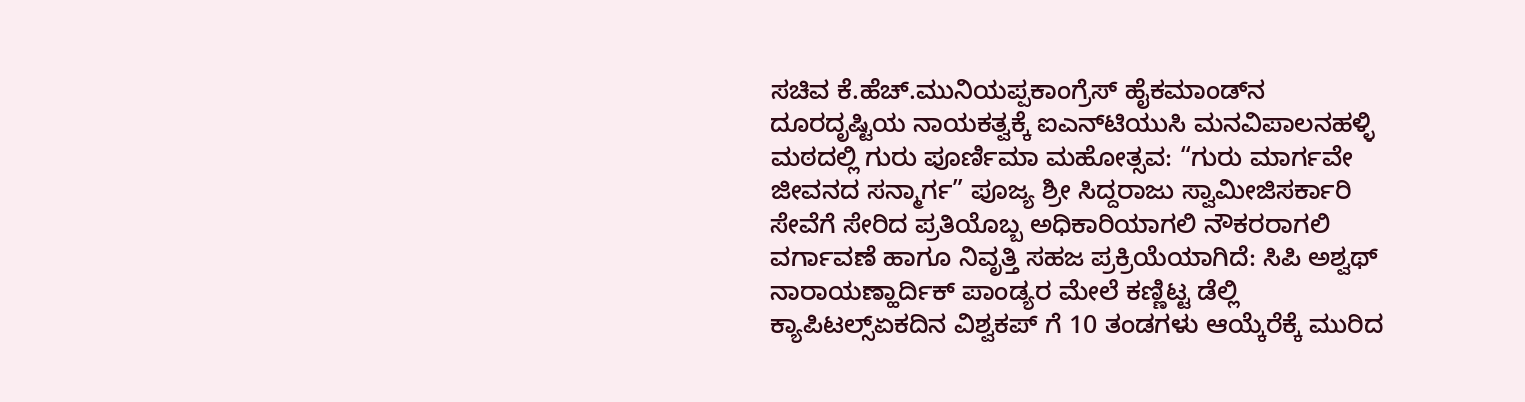ಸಚಿವ ಕೆ.ಹೆಚ್.ಮುನಿಯಪ್ಪಕಾಂಗ್ರೆಸ್ ಹೈಕಮಾಂಡ್‌ನ ದೂರದೃಷ್ಟಿಯ ನಾಯಕತ್ವಕ್ಕೆ ಐಎನ್‌ಟಿಯುಸಿ ಮನವಿಪಾಲನಹಳ್ಳಿ ಮಠದಲ್ಲಿ ಗುರು ಪೂರ್ಣಿಮಾ ಮಹೋತ್ಸವ: “ಗುರು ಮಾರ್ಗವೇ ಜೀವನದ ಸನ್ಮಾರ್ಗ” ಪೂಜ್ಯ ಶ್ರೀ ಸಿದ್ದರಾಜು ಸ್ವಾಮೀಜಿಸರ್ಕಾರಿ ಸೇವೆಗೆ ಸೇರಿದ ಪ್ರತಿಯೊಬ್ಬ ಅಧಿಕಾರಿಯಾಗಲಿ ನೌಕರರಾಗಲಿ ವರ್ಗಾವಣೆ ಹಾಗೂ ನಿವೃತ್ತಿ ಸಹಜ ಪ್ರಕ್ರಿಯೆಯಾಗಿದೆ: ಸಿಪಿ ಅಶ್ವಥ್ ನಾರಾಯಣ್ಹಾರ್ದಿಕ್ ಪಾಂಡ್ಯರ ಮೇಲೆ ಕಣ್ಣಿಟ್ಟ ಡೆಲ್ಲಿ ಕ್ಯಾಪಿಟಲ್ಸ್ಏಕದಿನ ವಿಶ್ವಕಪ್ ಗೆ 10 ತಂಡಗಳು ಆಯ್ಕೆರೆಕ್ಕೆ ಮುರಿದ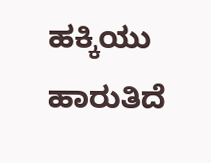ಹಕ್ಕಿಯು ಹಾರುತಿದೆ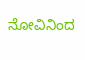ನೋವಿನಿಂದ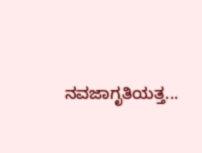ನವಜಾಗೃತಿಯತ್ತ...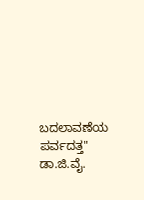ಬದಲಾವಣೆಯ ಪರ್ವದತ್ತ" ಡಾ.ಜಿ.ವೈ.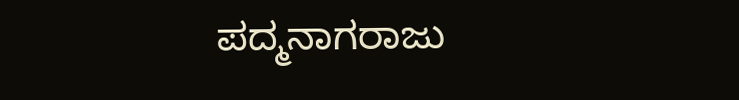ಪದ್ಮನಾಗರಾಜು